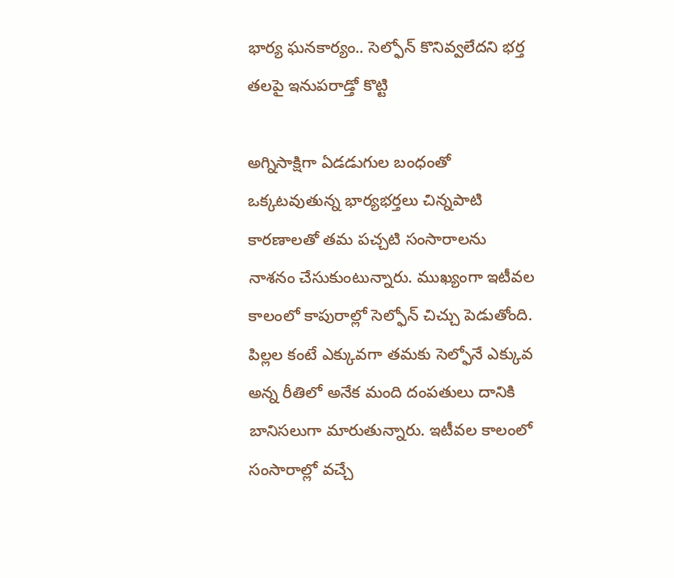భార్య ఘనకార్యం.. సెల్ఫోన్ కొనివ్వలేదని భర్త తలపై ఇనుపరాడ్తో కొట్టి

అగ్నిసాక్షిగా ఏడడుగుల బంధంతో ఒక్కటవుతున్న భార్యభర్తలు చిన్నపాటి కారణాలతో తమ పచ్చటి సంసారాలను నాశనం చేసుకుంటున్నారు. ముఖ్యంగా ఇటీవల కాలంలో కాపురాల్లో సెల్ఫోన్ చిచ్చు పెడుతోంది. పిల్లల కంటే ఎక్కువగా తమకు సెల్ఫోనే ఎక్కువ అన్న రీతిలో అనేక మంది దంపతులు దానికి బానిసలుగా మారుతున్నారు. ఇటీవల కాలంలో సంసారాల్లో వచ్చే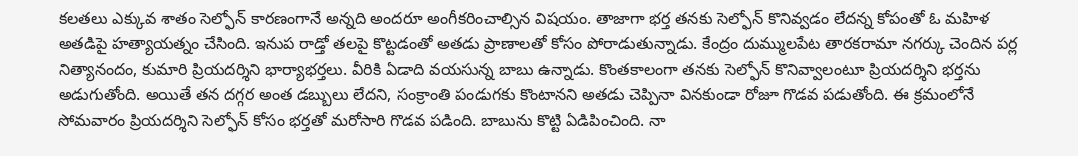కలతలు ఎక్కువ శాతం సెల్ఫోన్ కారణంగానే అన్నది అందరూ అంగీకరించాల్సిన విషయం. తాజాగా భర్త తనకు సెల్ఫోన్ కొనివ్వడం లేదన్న కోపంతో ఓ మహిళ అతడిపై హత్యాయత్నం చేసింది. ఇనుప రాడ్తో తలపై కొట్టడంతో అతడు ప్రాణాలతో కోసం పోరాడుతున్నాడు. కేంద్రం దుమ్ములపేట తారకరామా నగర్కు చెందిన పర్ల నిత్యానందం, కుమారి ప్రియదర్శిని భార్యాభర్తలు. వీరికి ఏడాది వయసున్న బాబు ఉన్నాడు. కొంతకాలంగా తనకు సెల్ఫోన్ కొనివ్వాలంటూ ప్రియదర్శిని భర్తను అడుగుతోంది. అయితే తన దగ్గర అంత డబ్బులు లేదని, సంక్రాంతి పండుగకు కొంటానని అతడు చెప్పినా వినకుండా రోజూ గొడవ పడుతోంది. ఈ క్రమంలోనే సోమవారం ప్రియదర్శిని సెల్ఫోన్ కోసం భర్తతో మరోసారి గొడవ పడింది. బాబును కొట్టి ఏడిపించింది. నా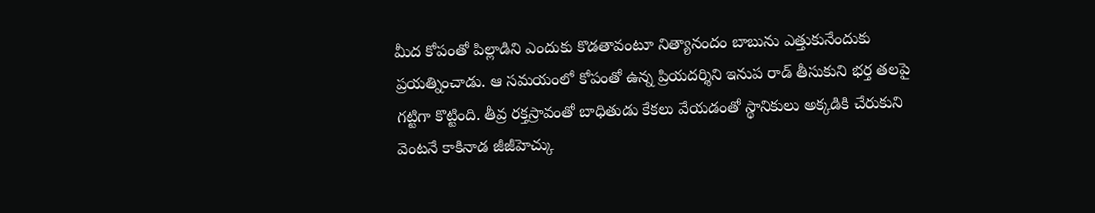మీద కోపంతో పిల్లాడిని ఎందుకు కొడతావంటూ నిత్యానందం బాబును ఎత్తుకునేందుకు ప్రయత్నించాడు. ఆ సమయంలో కోపంతో ఉన్న ప్రియదర్శిని ఇనుప రాడ్ తీసుకుని భర్త తలపై గట్టిగా కొట్టింది. తీవ్ర రక్తస్రావంతో బాధితుడు కేకలు వేయడంతో స్థానికులు అక్కడికి చేరుకుని వెంటనే కాకినాడ జీజీహెచ్కు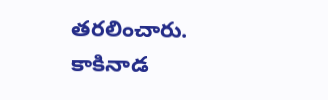తరలించారు. కాకినాడ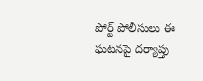పోర్ట్ పోలీసులు ఈ ఘటనపై దర్యాప్తు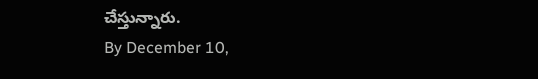చేస్తున్నారు.
By December 10,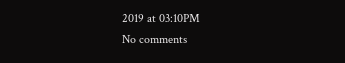2019 at 03:10PM
No comments